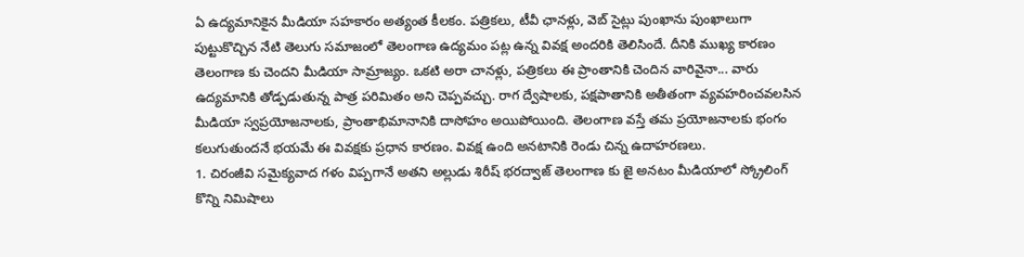ఏ ఉద్యమానికైన మీడియా సహకారం అత్యంత కీలకం. పత్రికలు, టీవీ ఛానళ్లు, వెబ్ సైట్లు పుంఖాను పుంఖాలుగా పుట్టుకొచ్చిన నేటి తెలుగు సమాజంలో తెలంగాణ ఉద్యమం పట్ల ఉన్న వివక్ష అందరికి తెలిసిందే. దీనికి ముఖ్య కారణం తెలంగాణ కు చెందని మీడియా సామ్రాజ్యం. ఒకటి అరా చానళ్లు, పత్రికలు ఈ ప్రాంతానికి చెందిన వారివైనా... వారు ఉద్యమానికి తోడ్పడుతున్న పాత్ర పరిమితం అని చెప్పవచ్చు. రాగ ద్వేషాలకు, పక్షపాతానికి అతీతంగా వ్యవహరించవలసిన మీడియా స్వప్రయోజనాలకు, ప్రాంతాభిమానానికి దాసోహం అయిపోయింది. తెలంగాణ వస్తే తమ ప్రయోజనాలకు భంగం కలుగుతుందనే భయమే ఈ వివక్షకు ప్రధాన కారణం. వివక్ష ఉంది అనటానికి రెండు చిన్న ఉదాహరణలు.
1. చిరంజీవి సమైక్యవాద గళం విప్పగానే అతని అల్లుడు శిరీష్ భరద్వాజ్ తెలంగాణ కు జై అనటం మీడియాలో స్క్రోలింగ్ కొన్ని నిమిషాలు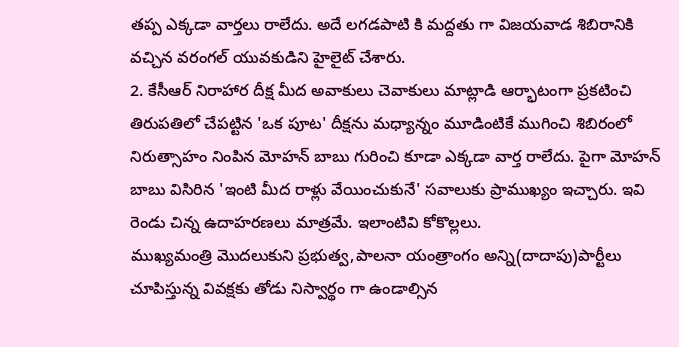తప్ప ఎక్కడా వార్తలు రాలేదు. అదే లగడపాటి కి మద్దతు గా విజయవాడ శిబిరానికి వచ్చిన వరంగల్ యువకుడిని హైలైట్ చేశారు.
2. కేసీఆర్ నిరాహార దీక్ష మీద అవాకులు చెవాకులు మాట్లాడి ఆర్భాటంగా ప్రకటించి తిరుపతిలో చేపట్టిన 'ఒక పూట' దీక్షను మధ్యాన్నం మూడింటికే ముగించి శిబిరంలో నిరుత్సాహం నింపిన మోహన్ బాబు గురించి కూడా ఎక్కడా వార్త రాలేదు. పైగా మోహన్ బాబు విసిరిన 'ఇంటి మీద రాళ్లు వేయించుకునే' సవాలుకు ప్రాముఖ్యం ఇచ్చారు. ఇవి రెండు చిన్న ఉదాహరణలు మాత్రమే. ఇలాంటివి కోకొల్లలు.
ముఖ్యమంత్రి మొదలుకుని ప్రభుత్వ,పాలనా యంత్రాంగం అన్ని(దాదాపు)పార్టీలు చూపిస్తున్న వివక్షకు తోడు నిస్వార్థం గా ఉండాల్సిన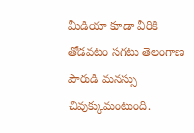మీడియా కూడా వీరికి తోడవటం సగటు తెలంగాణ పౌరుడి మనస్సు చివుక్కుమంటుంది.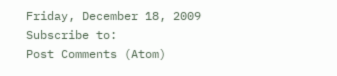Friday, December 18, 2009
Subscribe to:
Post Comments (Atom)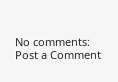No comments:
Post a Comment